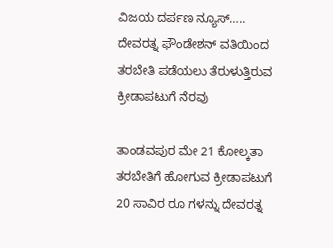ವಿಜಯ ದರ್ಪಣ ನ್ಯೂಸ್…..
ದೇವರತ್ನ ಫೌಂಡೇಶನ್ ವತಿಯಿಂದ ತರಬೇತಿ ಪಡೆಯಲು ತೆರುಳುತ್ತಿರುವ ಕ್ರೀಡಾಪಟುಗೆ ನೆರವು

ತಾಂಡವಪುರ ಮೇ 21 ಕೋಲ್ಕತಾ ತರಬೇತಿಗೆ ಹೋಗುವ ಕ್ರೀಡಾಪಟುಗೆ 20 ಸಾವಿರ ರೂ ಗಳನ್ನು ದೇವರತ್ನ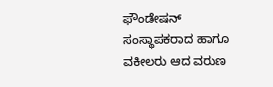ಫೌಂಡೇಷನ್ ಸಂಸ್ಥಾಪಕರಾದ ಹಾಗೂ ವಕೀಲರು ಆದ ವರುಣ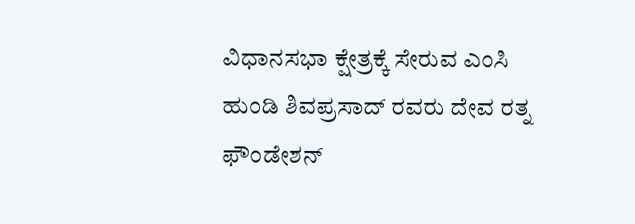ವಿಧಾನಸಭಾ ಕ್ಷೇತ್ರಕ್ಕೆ ಸೇರುವ ಎಂಸಿ ಹುಂಡಿ ಶಿವಪ್ರಸಾದ್ ರವರು ದೇವ ರತ್ನ ಫೌಂಡೇಶನ್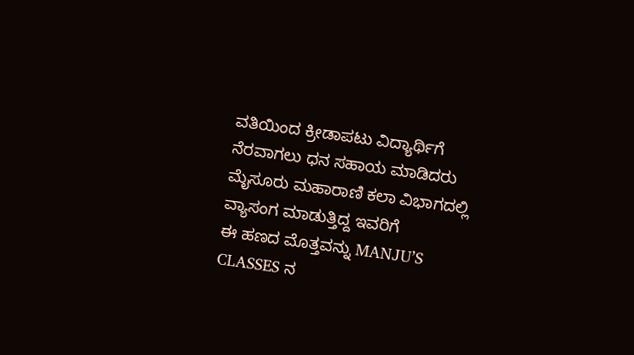ವತಿಯಿಂದ ಕ್ರೀಡಾಪಟು ವಿದ್ಯಾರ್ಥಿಗೆ ನೆರವಾಗಲು ಧನ ಸಹಾಯ ಮಾಡಿದರು ಮೈಸೂರು ಮಹಾರಾಣಿ ಕಲಾ ವಿಭಾಗದಲ್ಲಿ ವ್ಯಾಸಂಗ ಮಾಡುತ್ತಿದ್ದ ಇವರಿಗೆ
ಈ ಹಣದ ಮೊತ್ತವನ್ನು MANJU’S CLASSES ನ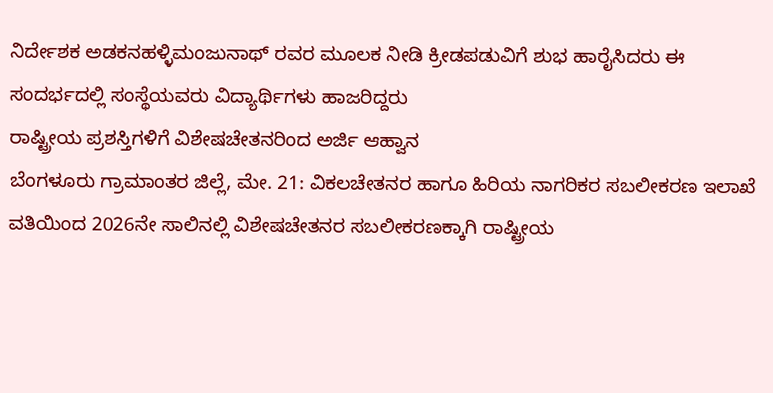ನಿರ್ದೇಶಕ ಅಡಕನಹಳ್ಳಿಮಂಜುನಾಥ್ ರವರ ಮೂಲಕ ನೀಡಿ ಕ್ರೀಡಪಡುವಿಗೆ ಶುಭ ಹಾರೈಸಿದರು ಈ ಸಂದರ್ಭದಲ್ಲಿ ಸಂಸ್ಥೆಯವರು ವಿದ್ಯಾರ್ಥಿಗಳು ಹಾಜರಿದ್ದರು
ರಾಷ್ಟ್ರೀಯ ಪ್ರಶಸ್ತಿಗಳಿಗೆ ವಿಶೇಷಚೇತನರಿಂದ ಅರ್ಜಿ ಆಹ್ವಾನ
ಬೆಂಗಳೂರು ಗ್ರಾಮಾಂತರ ಜಿಲ್ಲೆ, ಮೇ. 21: ವಿಕಲಚೇತನರ ಹಾಗೂ ಹಿರಿಯ ನಾಗರಿಕರ ಸಬಲೀಕರಣ ಇಲಾಖೆ ವತಿಯಿಂದ 2026ನೇ ಸಾಲಿನಲ್ಲಿ ವಿಶೇಷಚೇತನರ ಸಬಲೀಕರಣಕ್ಕಾಗಿ ರಾಷ್ಟ್ರೀಯ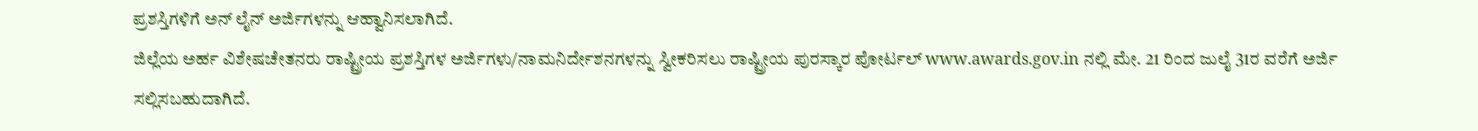ಪ್ರಶಸ್ತಿಗಳಿಗೆ ಅನ್ ಲೈನ್ ಅರ್ಜಿಗಳನ್ನು ಆಹ್ವಾನಿಸಲಾಗಿದೆ.
ಜಿಲ್ಲೆಯ ಅರ್ಹ ವಿಶೇಷಚೇತನರು ರಾಷ್ಟ್ರೀಯ ಪ್ರಶಸ್ತಿಗಳ ಅರ್ಜಿಗಳು/ನಾಮನಿರ್ದೇಶನಗಳನ್ನು ಸ್ವೀಕರಿಸಲು ರಾಷ್ಟ್ರೀಯ ಪುರಸ್ಕಾರ ಪೋರ್ಟಲ್ www.awards.gov.in ನಲ್ಲಿ ಮೇ. 21 ರಿಂದ ಜುಲೈ 31ರ ವರೆಗೆ ಅರ್ಜಿ ಸಲ್ಲಿಸಬಹುದಾಗಿದೆ.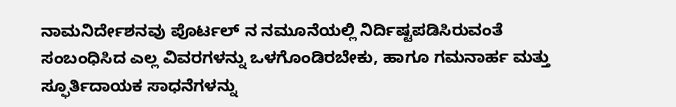ನಾಮನಿರ್ದೇಶನವು ಪೊರ್ಟಲ್ ನ ನಮೂನೆಯಲ್ಲಿ ನಿರ್ದಿಷ್ಟಪಡಿಸಿರುವಂತೆ ಸಂಬಂಧಿಸಿದ ಎಲ್ಲ ವಿವರಗಳನ್ನು ಒಳಗೊಂಡಿರಬೇಕು, ಹಾಗೂ ಗಮನಾರ್ಹ ಮತ್ತು ಸ್ಫೂರ್ತಿದಾಯಕ ಸಾಧನೆಗಳನ್ನು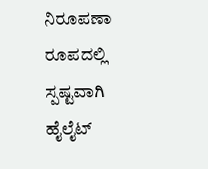ನಿರೂಪಣಾ ರೂಪದಲ್ಲಿ ಸ್ಪಷ್ಟವಾಗಿ ಹೈಲೈಟ್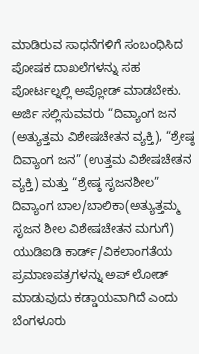ಮಾಡಿರುವ ಸಾಧನೆಗಳಿಗೆ ಸಂಬಂಧಿಸಿದ ಪೋಷಕ ದಾಖಲೆಗಳನ್ನು ಸಹ ಪೋರ್ಟಲ್ನಲ್ಲಿ ಅಪ್ಲೋಡ್ ಮಾಡಬೇಕು.
ಅರ್ಜಿ ಸಲ್ಲಿಸುವವರು “ದಿವ್ಯಾಂಗ ಜನ (ಅತ್ಯುತ್ತಮ ವಿಶೇಷಚೇತನ ವ್ಯಕ್ತಿ), “ಶ್ರೇಷ್ಠ ದಿವ್ಯಾಂಗ ಜನ” (ಉತ್ತಮ ವಿಶೇಷಚೇತನ ವ್ಯಕ್ತಿ) ಮತ್ತು “ಶ್ರೇಷ್ಠ ಸೃಜನಶೀಲ” ದಿವ್ಯಾಂಗ ಬಾಲ/ಬಾಲಿಕಾ(ಅತ್ಯುತ್ತಮ್ಮ ಸೃಜನ ಶೀಲ ವಿಶೇಷಚೇತನ ಮಗುಗೆ) ಯುಡಿಐಡಿ ಕಾರ್ಡ್/ವಿಕಲಾಂಗತೆಯ ಪ್ರಮಾಣಪತ್ರಗಳನ್ನು ಅಪ್ ಲೋಡ್ ಮಾಡುವುದು ಕಡ್ಡಾಯವಾಗಿದೆ ಎಂದು ಬೆಂಗಳೂರು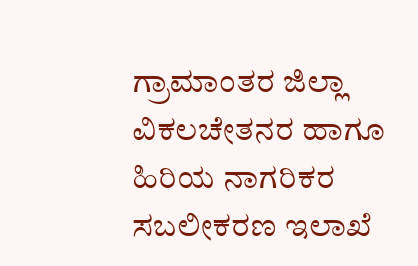ಗ್ರಾಮಾಂತರ ಜಿಲ್ಲಾ ವಿಕಲಚೇತನರ ಹಾಗೂ ಹಿರಿಯ ನಾಗರಿಕರ ಸಬಲೀಕರಣ ಇಲಾಖೆ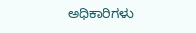ಅಧಿಕಾರಿಗಳು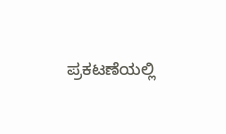ಪ್ರಕಟಣೆಯಲ್ಲಿ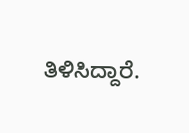ತಿಳಿಸಿದ್ದಾರೆ.